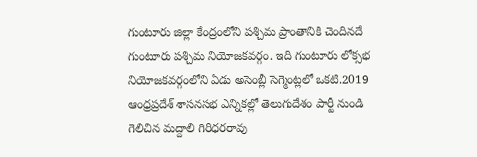గుంటూరు జిల్లా కేంద్రంలోని పశ్చిమ ప్రాంతానికి చెందినదే గుంటూరు పశ్చిమ నియోజకవర్గం. ఇది గుంటూరు లోక్సభ నియోజకవర్గంలోని ఏడు అసెంబ్లీ సెగ్మెంట్లలో ఒకటి.2019 ఆంధ్రప్రదేశ్ శాసనసభ ఎన్నికల్లో తెలుగుదేశం పార్టీ నుండి గెలిచిన మద్దాలి గిరిధరరావు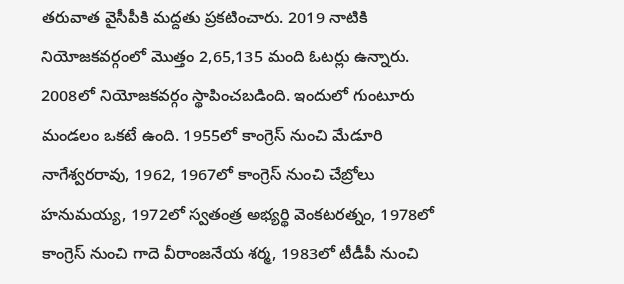తరువాత వైసీపీకి మద్దతు ప్రకటించారు. 2019 నాటికి నియోజకవర్గంలో మొత్తం 2,65,135 మంది ఓటర్లు ఉన్నారు. 2008లో నియోజకవర్గం స్థాపించబడింది. ఇందులో గుంటూరు మండలం ఒకటే ఉంది. 1955లో కాంగ్రెస్ నుంచి మేడూరి నాగేశ్వరరావు, 1962, 1967లో కాంగ్రెస్ నుంచి చేబ్రోలు హనుమయ్య, 1972లో స్వతంత్ర అభ్యర్థి వెంకటరత్నం, 1978లో కాంగ్రెస్ నుంచి గాదె వీరాంజనేయ శర్మ, 1983లో టీడీపీ నుంచి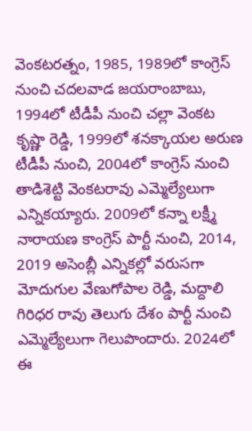వెంకటరత్నం, 1985, 1989లో కాంగ్రెస్ నుంచి చదలవాడ జయరాంబాబు, 1994లో టీడీపీ నుంచి చల్లా వెంకట కృష్ణా రెడ్డి, 1999లో శనక్కాయల అరుణ టీడీపీ నుంచి, 2004లో కాంగ్రెస్ నుంచి తాడిశెట్టి వెంకటరావు ఎమ్మెల్యేలుగా ఎన్నికయ్యారు. 2009లో కన్నా లక్ష్మీ నారాయణ కాంగ్రెస్ పార్టీ నుంచి, 2014, 2019 అసెంబ్లీ ఎన్నికల్లో వరుసగా మోదుగుల వేణుగోపాల రెడ్డి, మద్దాలి గిరిధర రావు తెలుగు దేశం పార్టీ నుంచి ఎమ్మెల్యేలుగా గెలుపొందారు. 2024లో ఈ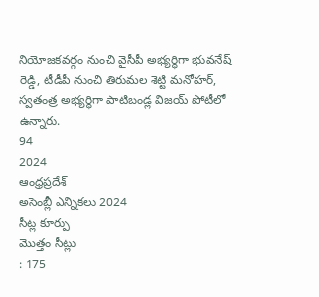నియోజకవర్గం నుంచి వైసీపీ అభ్యర్థిగా భువనేష్ రెడ్డి, టీడీపీ నుంచి తిరుమల శెట్టి మనోహర్, స్వతంత్ర అభ్యర్థిగా పాటిబండ్ల విజయ్ పోటీలో ఉన్నారు.
94
2024
ఆంధ్రప్రదేశ్
అసెంబ్లీ ఎన్నికలు 2024
సీట్ల కూర్పు
మొత్తం సీట్లు
: 175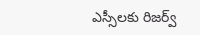ఎస్సీలకు రిజర్వ్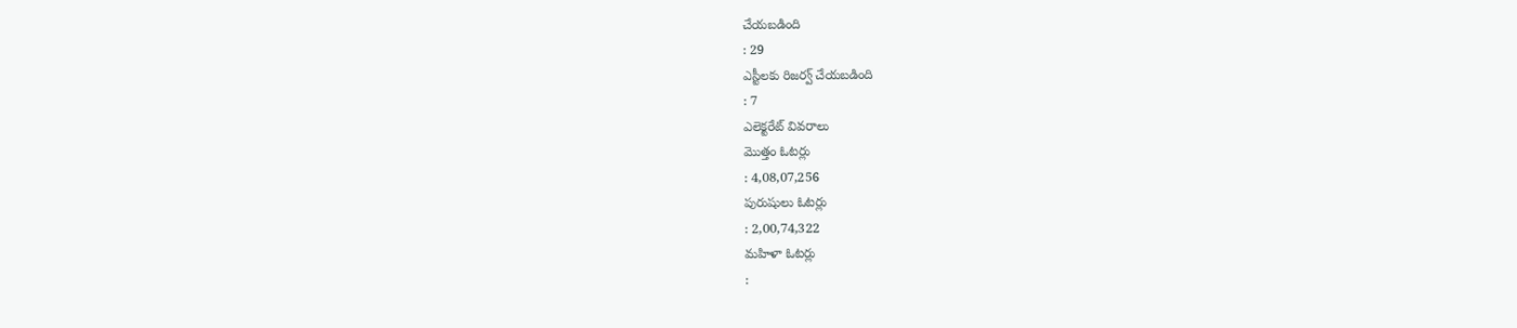చేయబడింది
: 29
ఎస్టీలకు రిజర్వ్ చేయబడింది
: 7
ఎలెక్టరేట్ వివరాలు
మొత్తం ఓటర్లు
: 4,08,07,256
పురుషులు ఓటర్లు
: 2,00,74,322
మహిళా ఓటర్లు
: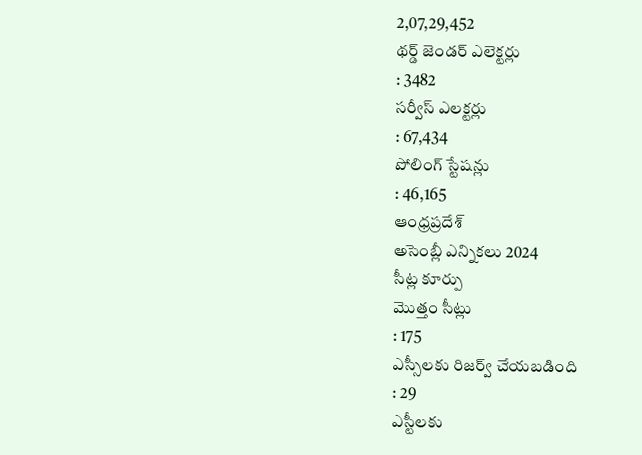2,07,29,452
థర్డ్ జెండర్ ఎలెక్టర్లు
: 3482
సర్వీస్ ఎలక్టర్లు
: 67,434
పోలింగ్ స్టేషన్లు
: 46,165
ఆంధ్రప్రదేశ్
అసెంబ్లీ ఎన్నికలు 2024
సీట్ల కూర్పు
మొత్తం సీట్లు
: 175
ఎస్సీలకు రిజర్వ్ చేయబడింది
: 29
ఎస్టీలకు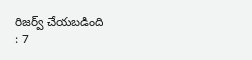రిజర్వ్ చేయబడింది
: 7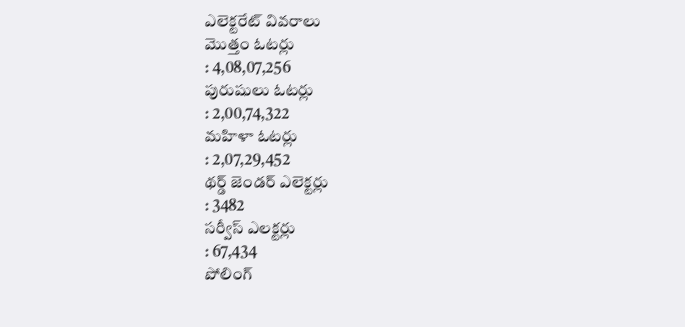ఎలెక్టరేట్ వివరాలు
మొత్తం ఓటర్లు
: 4,08,07,256
పురుషులు ఓటర్లు
: 2,00,74,322
మహిళా ఓటర్లు
: 2,07,29,452
థర్డ్ జెండర్ ఎలెక్టర్లు
: 3482
సర్వీస్ ఎలక్టర్లు
: 67,434
పోలింగ్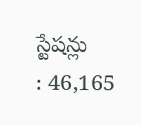స్టేషన్లు
: 46,165